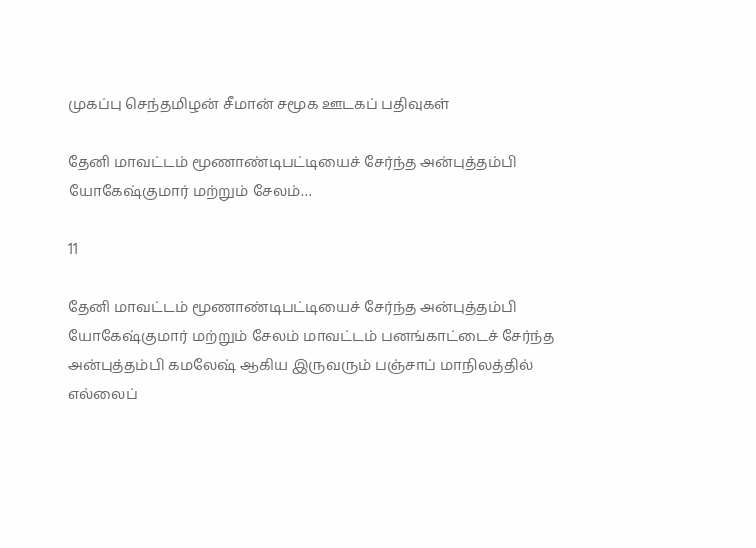முகப்பு செந்தமிழன் சீமான் சமூக ஊடகப் பதிவுகள்

தேனி மாவட்டம் மூணாண்டிபட்டியைச் சேர்ந்த அன்புத்தம்பி யோகேஷ்குமார் மற்றும் சேலம்…

11

தேனி மாவட்டம் மூணாண்டிபட்டியைச் சேர்ந்த அன்புத்தம்பி யோகேஷ்குமார் மற்றும் சேலம் மாவட்டம் பனங்காட்டைச் சேர்ந்த அன்புத்தம்பி கமலேஷ் ஆகிய இருவரும் பஞ்சாப் மாநிலத்தில் எல்லைப்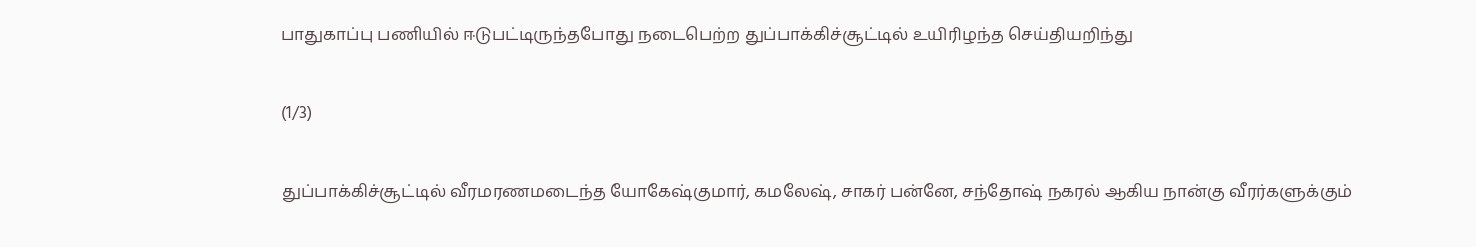பாதுகாப்பு பணியில் ஈடுபட்டிருந்தபோது நடைபெற்ற துப்பாக்கிச்சூட்டில் உயிரிழந்த செய்தியறிந்து

(1/3)

துப்பாக்கிச்சூட்டில் வீரமரணமடைந்த யோகேஷ்குமார், கமலேஷ், சாகர் பன்னே, சந்தோஷ் நகரல் ஆகிய நான்கு வீரர்களுக்கும்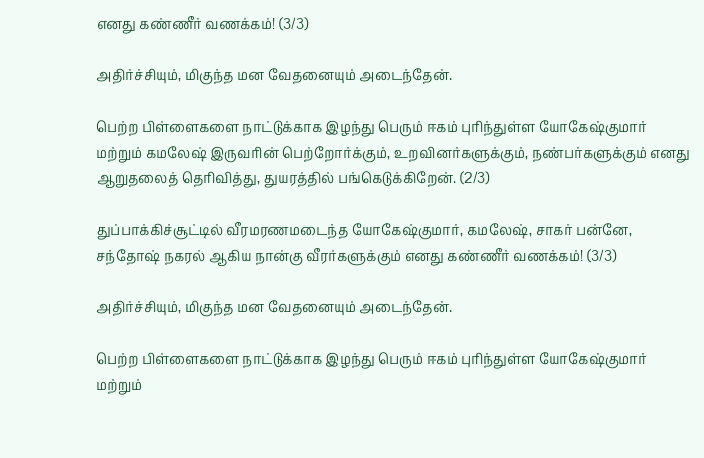எனது கண்ணீர் வணக்கம்! (3/3)

அதிர்ச்சியும், மிகுந்த மன வேதனையும் அடைந்தேன்.

பெற்ற பிள்ளைகளை நாட்டுக்காக இழந்து பெரும் ஈகம் புரிந்துள்ள யோகேஷ்குமார் மற்றும் கமலேஷ் இருவரின் பெற்றோர்க்கும், உறவினர்களுக்கும், நண்பர்களுக்கும் எனது ஆறுதலைத் தெரிவித்து, துயரத்தில் பங்கெடுக்கிறேன். (2/3)

துப்பாக்கிச்சூட்டில் வீரமரணமடைந்த யோகேஷ்குமார், கமலேஷ், சாகர் பன்னே, சந்தோஷ் நகரல் ஆகிய நான்கு வீரர்களுக்கும் எனது கண்ணீர் வணக்கம்! (3/3)

அதிர்ச்சியும், மிகுந்த மன வேதனையும் அடைந்தேன்.

பெற்ற பிள்ளைகளை நாட்டுக்காக இழந்து பெரும் ஈகம் புரிந்துள்ள யோகேஷ்குமார் மற்றும்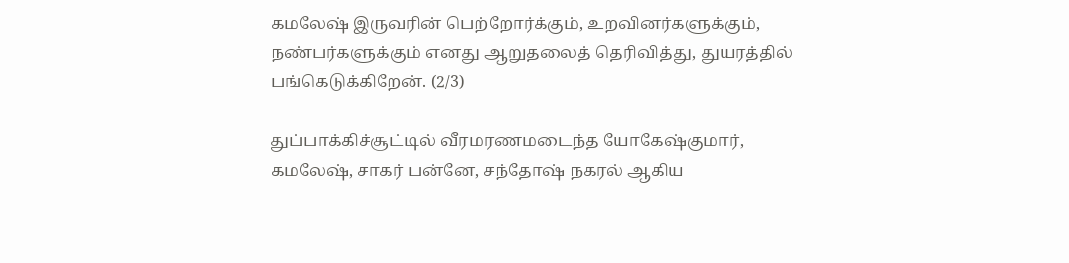கமலேஷ் இருவரின் பெற்றோர்க்கும், உறவினர்களுக்கும், நண்பர்களுக்கும் எனது ஆறுதலைத் தெரிவித்து, துயரத்தில் பங்கெடுக்கிறேன். (2/3)

துப்பாக்கிச்சூட்டில் வீரமரணமடைந்த யோகேஷ்குமார், கமலேஷ், சாகர் பன்னே, சந்தோஷ் நகரல் ஆகிய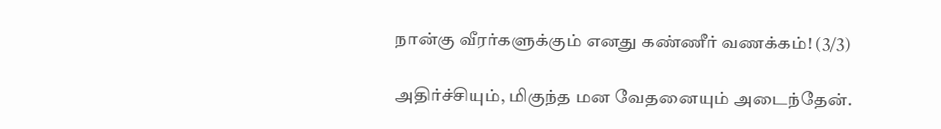நான்கு வீரர்களுக்கும் எனது கண்ணீர் வணக்கம்! (3/3)

அதிர்ச்சியும், மிகுந்த மன வேதனையும் அடைந்தேன்.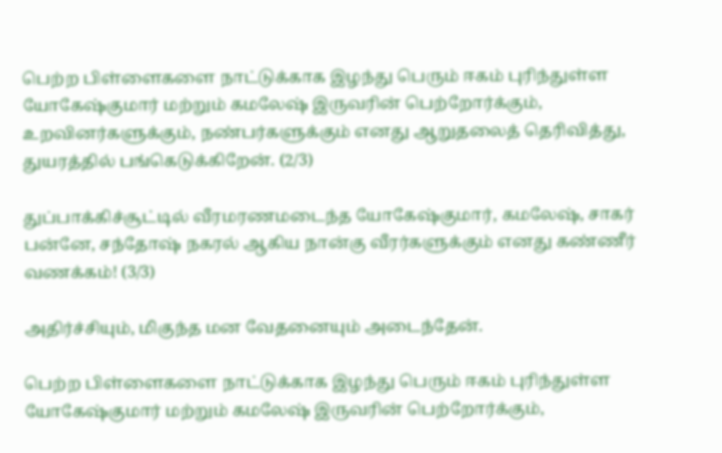பெற்ற பிள்ளைகளை நாட்டுக்காக இழந்து பெரும் ஈகம் புரிந்துள்ள யோகேஷ்குமார் மற்றும் கமலேஷ் இருவரின் பெற்றோர்க்கும், உறவினர்களுக்கும், நண்பர்களுக்கும் எனது ஆறுதலைத் தெரிவித்து, துயரத்தில் பங்கெடுக்கிறேன். (2/3)

துப்பாக்கிச்சூட்டில் வீரமரணமடைந்த யோகேஷ்குமார், கமலேஷ், சாகர் பன்னே, சந்தோஷ் நகரல் ஆகிய நான்கு வீரர்களுக்கும் எனது கண்ணீர் வணக்கம்! (3/3)

அதிர்ச்சியும், மிகுந்த மன வேதனையும் அடைந்தேன்.

பெற்ற பிள்ளைகளை நாட்டுக்காக இழந்து பெரும் ஈகம் புரிந்துள்ள யோகேஷ்குமார் மற்றும் கமலேஷ் இருவரின் பெற்றோர்க்கும்,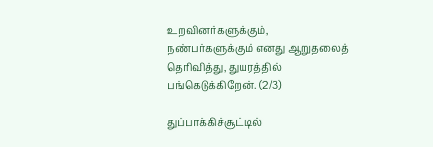உறவினர்களுக்கும், நண்பர்களுக்கும் எனது ஆறுதலைத் தெரிவித்து, துயரத்தில் பங்கெடுக்கிறேன். (2/3)

துப்பாக்கிச்சூட்டில்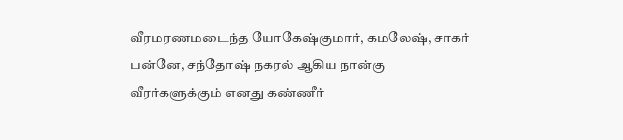வீரமரணமடைந்த யோகேஷ்குமார், கமலேஷ், சாகர் பன்னே, சந்தோஷ் நகரல் ஆகிய நான்கு வீரர்களுக்கும் எனது கண்ணீர்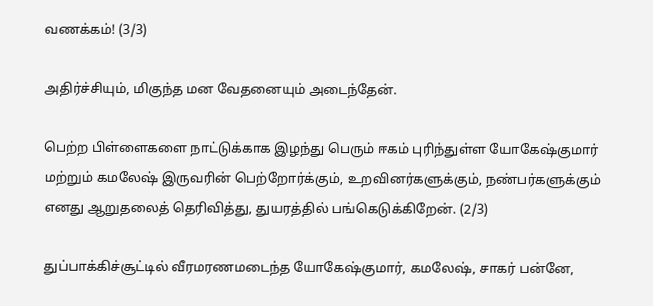வணக்கம்! (3/3)

அதிர்ச்சியும், மிகுந்த மன வேதனையும் அடைந்தேன்.

பெற்ற பிள்ளைகளை நாட்டுக்காக இழந்து பெரும் ஈகம் புரிந்துள்ள யோகேஷ்குமார் மற்றும் கமலேஷ் இருவரின் பெற்றோர்க்கும், உறவினர்களுக்கும், நண்பர்களுக்கும் எனது ஆறுதலைத் தெரிவித்து, துயரத்தில் பங்கெடுக்கிறேன். (2/3)

துப்பாக்கிச்சூட்டில் வீரமரணமடைந்த யோகேஷ்குமார், கமலேஷ், சாகர் பன்னே,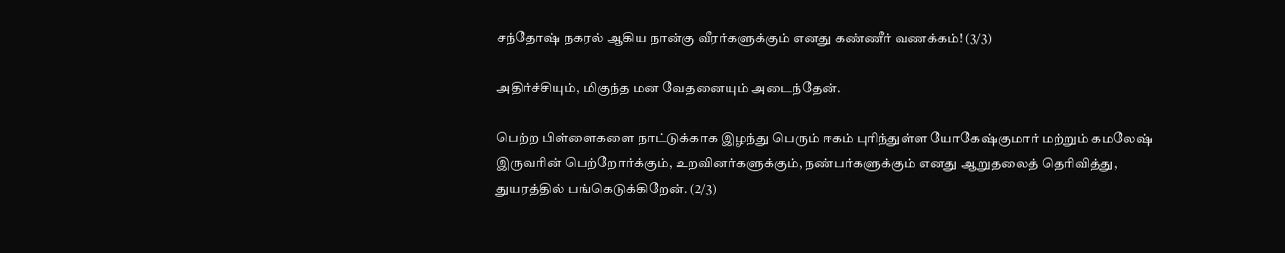சந்தோஷ் நகரல் ஆகிய நான்கு வீரர்களுக்கும் எனது கண்ணீர் வணக்கம்! (3/3)

அதிர்ச்சியும், மிகுந்த மன வேதனையும் அடைந்தேன்.

பெற்ற பிள்ளைகளை நாட்டுக்காக இழந்து பெரும் ஈகம் புரிந்துள்ள யோகேஷ்குமார் மற்றும் கமலேஷ் இருவரின் பெற்றோர்க்கும், உறவினர்களுக்கும், நண்பர்களுக்கும் எனது ஆறுதலைத் தெரிவித்து, துயரத்தில் பங்கெடுக்கிறேன். (2/3)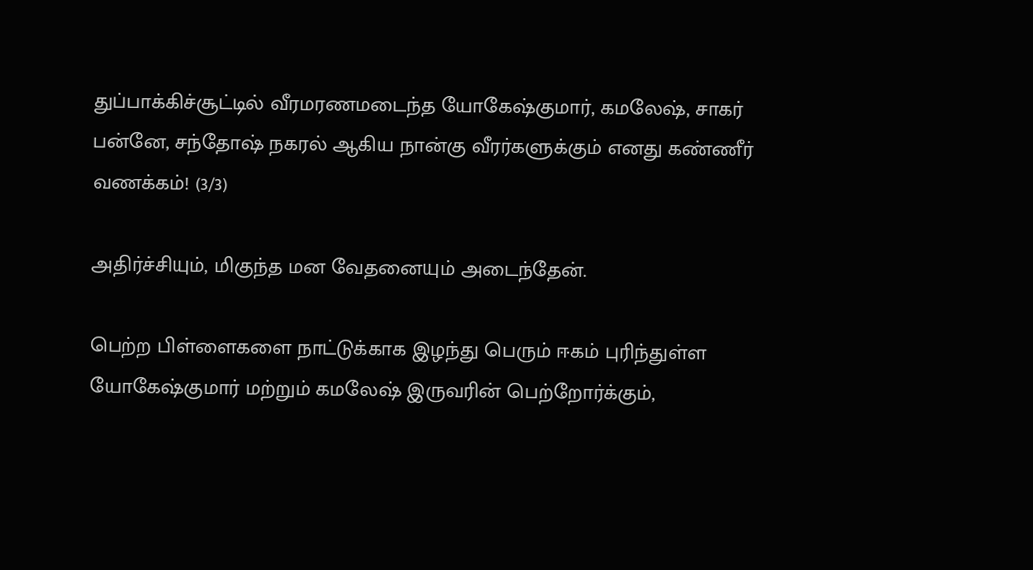துப்பாக்கிச்சூட்டில் வீரமரணமடைந்த யோகேஷ்குமார், கமலேஷ், சாகர் பன்னே, சந்தோஷ் நகரல் ஆகிய நான்கு வீரர்களுக்கும் எனது கண்ணீர் வணக்கம்! (3/3)

அதிர்ச்சியும், மிகுந்த மன வேதனையும் அடைந்தேன்.

பெற்ற பிள்ளைகளை நாட்டுக்காக இழந்து பெரும் ஈகம் புரிந்துள்ள யோகேஷ்குமார் மற்றும் கமலேஷ் இருவரின் பெற்றோர்க்கும்,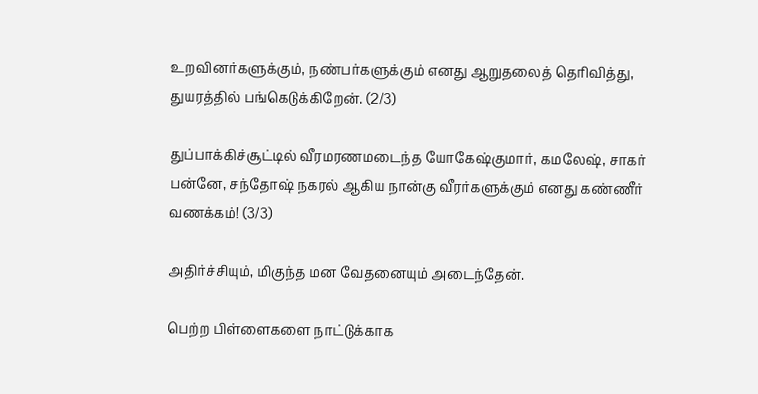உறவினர்களுக்கும், நண்பர்களுக்கும் எனது ஆறுதலைத் தெரிவித்து, துயரத்தில் பங்கெடுக்கிறேன். (2/3)

துப்பாக்கிச்சூட்டில் வீரமரணமடைந்த யோகேஷ்குமார், கமலேஷ், சாகர் பன்னே, சந்தோஷ் நகரல் ஆகிய நான்கு வீரர்களுக்கும் எனது கண்ணீர் வணக்கம்! (3/3)

அதிர்ச்சியும், மிகுந்த மன வேதனையும் அடைந்தேன்.

பெற்ற பிள்ளைகளை நாட்டுக்காக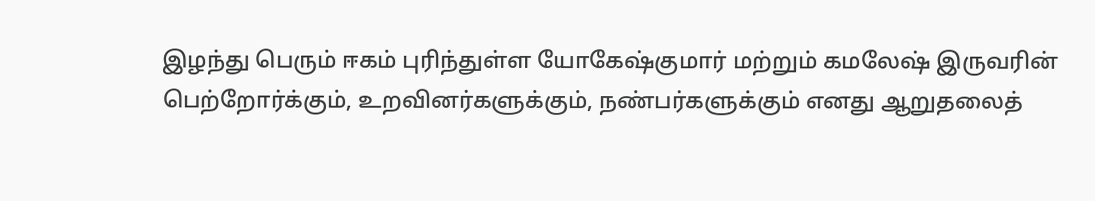இழந்து பெரும் ஈகம் புரிந்துள்ள யோகேஷ்குமார் மற்றும் கமலேஷ் இருவரின் பெற்றோர்க்கும், உறவினர்களுக்கும், நண்பர்களுக்கும் எனது ஆறுதலைத்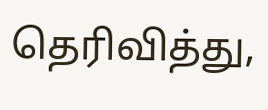தெரிவித்து,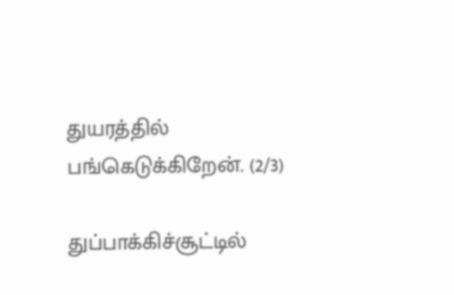துயரத்தில் பங்கெடுக்கிறேன். (2/3)

துப்பாக்கிச்சூட்டில்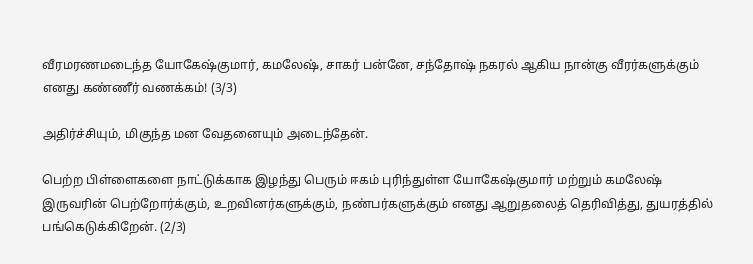வீரமரணமடைந்த யோகேஷ்குமார், கமலேஷ், சாகர் பன்னே, சந்தோஷ் நகரல் ஆகிய நான்கு வீரர்களுக்கும் எனது கண்ணீர் வணக்கம்! (3/3)

அதிர்ச்சியும், மிகுந்த மன வேதனையும் அடைந்தேன்.

பெற்ற பிள்ளைகளை நாட்டுக்காக இழந்து பெரும் ஈகம் புரிந்துள்ள யோகேஷ்குமார் மற்றும் கமலேஷ் இருவரின் பெற்றோர்க்கும், உறவினர்களுக்கும், நண்பர்களுக்கும் எனது ஆறுதலைத் தெரிவித்து, துயரத்தில் பங்கெடுக்கிறேன். (2/3)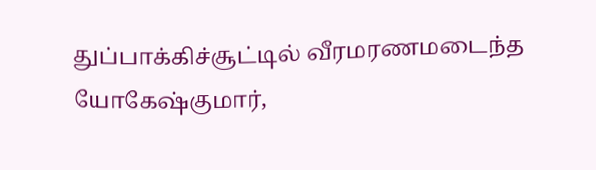துப்பாக்கிச்சூட்டில் வீரமரணமடைந்த யோகேஷ்குமார்,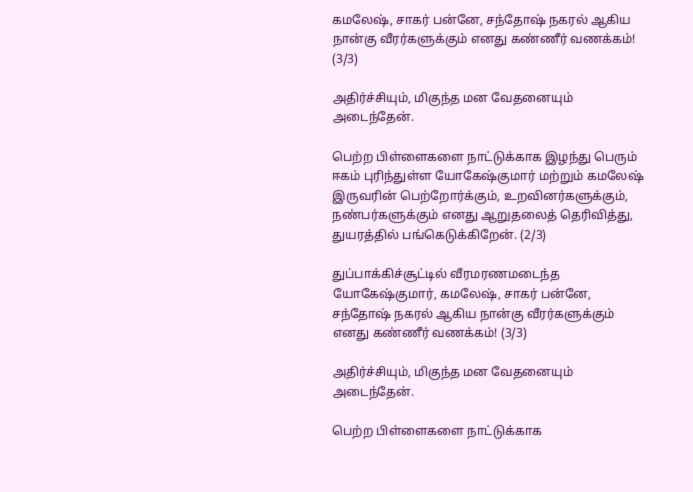கமலேஷ், சாகர் பன்னே, சந்தோஷ் நகரல் ஆகிய நான்கு வீரர்களுக்கும் எனது கண்ணீர் வணக்கம்! (3/3)

அதிர்ச்சியும், மிகுந்த மன வேதனையும் அடைந்தேன்.

பெற்ற பிள்ளைகளை நாட்டுக்காக இழந்து பெரும் ஈகம் புரிந்துள்ள யோகேஷ்குமார் மற்றும் கமலேஷ் இருவரின் பெற்றோர்க்கும், உறவினர்களுக்கும், நண்பர்களுக்கும் எனது ஆறுதலைத் தெரிவித்து, துயரத்தில் பங்கெடுக்கிறேன். (2/3)

துப்பாக்கிச்சூட்டில் வீரமரணமடைந்த யோகேஷ்குமார், கமலேஷ், சாகர் பன்னே, சந்தோஷ் நகரல் ஆகிய நான்கு வீரர்களுக்கும் எனது கண்ணீர் வணக்கம்! (3/3)

அதிர்ச்சியும், மிகுந்த மன வேதனையும் அடைந்தேன்.

பெற்ற பிள்ளைகளை நாட்டுக்காக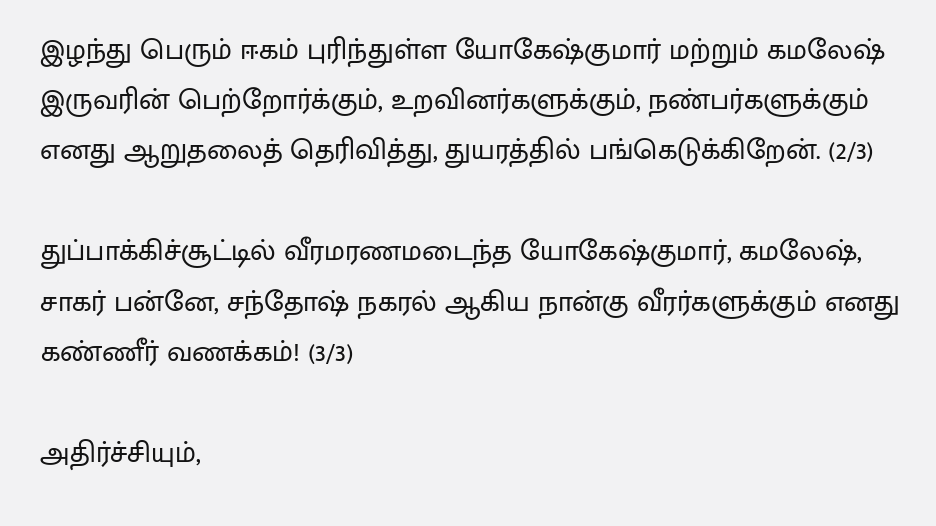இழந்து பெரும் ஈகம் புரிந்துள்ள யோகேஷ்குமார் மற்றும் கமலேஷ் இருவரின் பெற்றோர்க்கும், உறவினர்களுக்கும், நண்பர்களுக்கும் எனது ஆறுதலைத் தெரிவித்து, துயரத்தில் பங்கெடுக்கிறேன். (2/3)

துப்பாக்கிச்சூட்டில் வீரமரணமடைந்த யோகேஷ்குமார், கமலேஷ், சாகர் பன்னே, சந்தோஷ் நகரல் ஆகிய நான்கு வீரர்களுக்கும் எனது கண்ணீர் வணக்கம்! (3/3)

அதிர்ச்சியும்,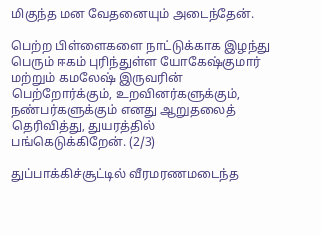மிகுந்த மன வேதனையும் அடைந்தேன்.

பெற்ற பிள்ளைகளை நாட்டுக்காக இழந்து பெரும் ஈகம் புரிந்துள்ள யோகேஷ்குமார் மற்றும் கமலேஷ் இருவரின் பெற்றோர்க்கும், உறவினர்களுக்கும், நண்பர்களுக்கும் எனது ஆறுதலைத் தெரிவித்து, துயரத்தில் பங்கெடுக்கிறேன். (2/3)

துப்பாக்கிச்சூட்டில் வீரமரணமடைந்த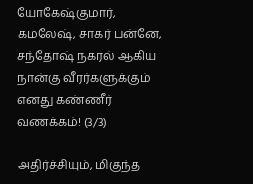யோகேஷ்குமார், கமலேஷ், சாகர் பன்னே, சந்தோஷ் நகரல் ஆகிய நான்கு வீரர்களுக்கும் எனது கண்ணீர் வணக்கம்! (3/3)

அதிர்ச்சியும், மிகுந்த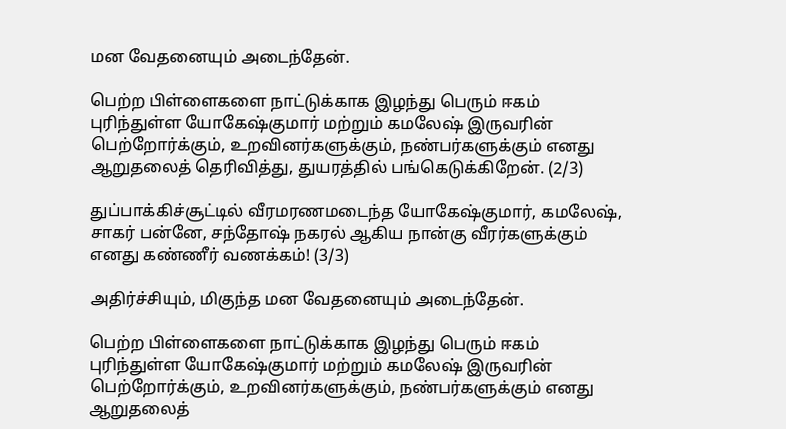மன வேதனையும் அடைந்தேன்.

பெற்ற பிள்ளைகளை நாட்டுக்காக இழந்து பெரும் ஈகம் புரிந்துள்ள யோகேஷ்குமார் மற்றும் கமலேஷ் இருவரின் பெற்றோர்க்கும், உறவினர்களுக்கும், நண்பர்களுக்கும் எனது ஆறுதலைத் தெரிவித்து, துயரத்தில் பங்கெடுக்கிறேன். (2/3)

துப்பாக்கிச்சூட்டில் வீரமரணமடைந்த யோகேஷ்குமார், கமலேஷ், சாகர் பன்னே, சந்தோஷ் நகரல் ஆகிய நான்கு வீரர்களுக்கும் எனது கண்ணீர் வணக்கம்! (3/3)

அதிர்ச்சியும், மிகுந்த மன வேதனையும் அடைந்தேன்.

பெற்ற பிள்ளைகளை நாட்டுக்காக இழந்து பெரும் ஈகம் புரிந்துள்ள யோகேஷ்குமார் மற்றும் கமலேஷ் இருவரின் பெற்றோர்க்கும், உறவினர்களுக்கும், நண்பர்களுக்கும் எனது ஆறுதலைத்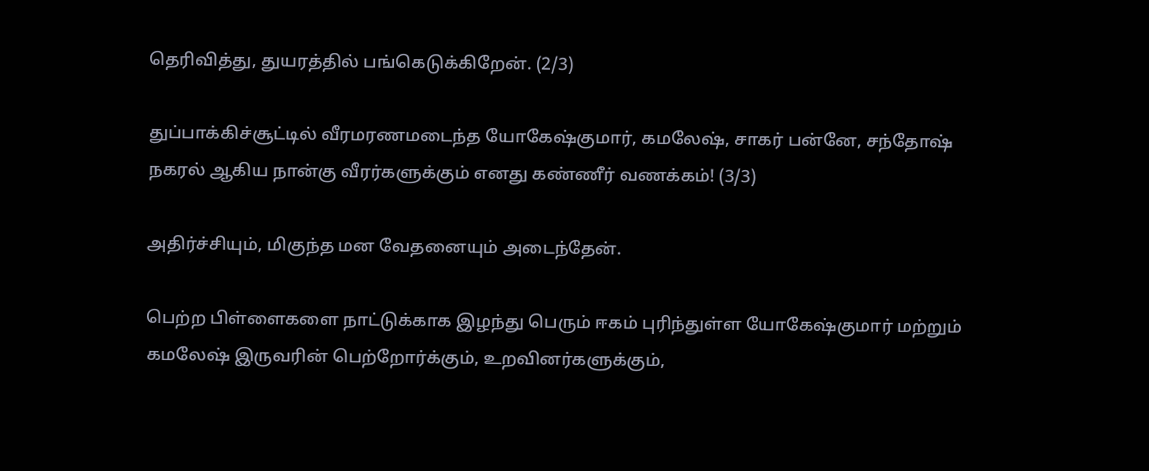தெரிவித்து, துயரத்தில் பங்கெடுக்கிறேன். (2/3)

துப்பாக்கிச்சூட்டில் வீரமரணமடைந்த யோகேஷ்குமார், கமலேஷ், சாகர் பன்னே, சந்தோஷ் நகரல் ஆகிய நான்கு வீரர்களுக்கும் எனது கண்ணீர் வணக்கம்! (3/3)

அதிர்ச்சியும், மிகுந்த மன வேதனையும் அடைந்தேன்.

பெற்ற பிள்ளைகளை நாட்டுக்காக இழந்து பெரும் ஈகம் புரிந்துள்ள யோகேஷ்குமார் மற்றும் கமலேஷ் இருவரின் பெற்றோர்க்கும், உறவினர்களுக்கும்,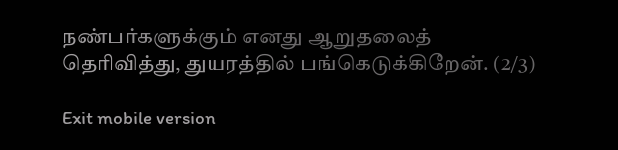நண்பர்களுக்கும் எனது ஆறுதலைத் தெரிவித்து, துயரத்தில் பங்கெடுக்கிறேன். (2/3)

Exit mobile version